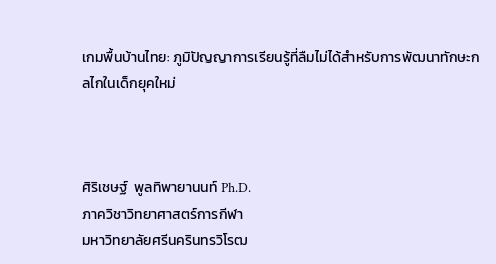เกมพื้นบ้านไทย: ภูมิปัญญาการเรียนรู้ที่ลืมไม่ได้สำหรับการพัฒนาทักษะกลไกในเด็กยุคใหม่



ศิริเชษฐ์  พูลทิพายานนท์ Ph.D.
ภาควิชาวิทยาศาสตร์การกีฬา
มหาวิทยาลัยศรีนครินทรวิโรฒ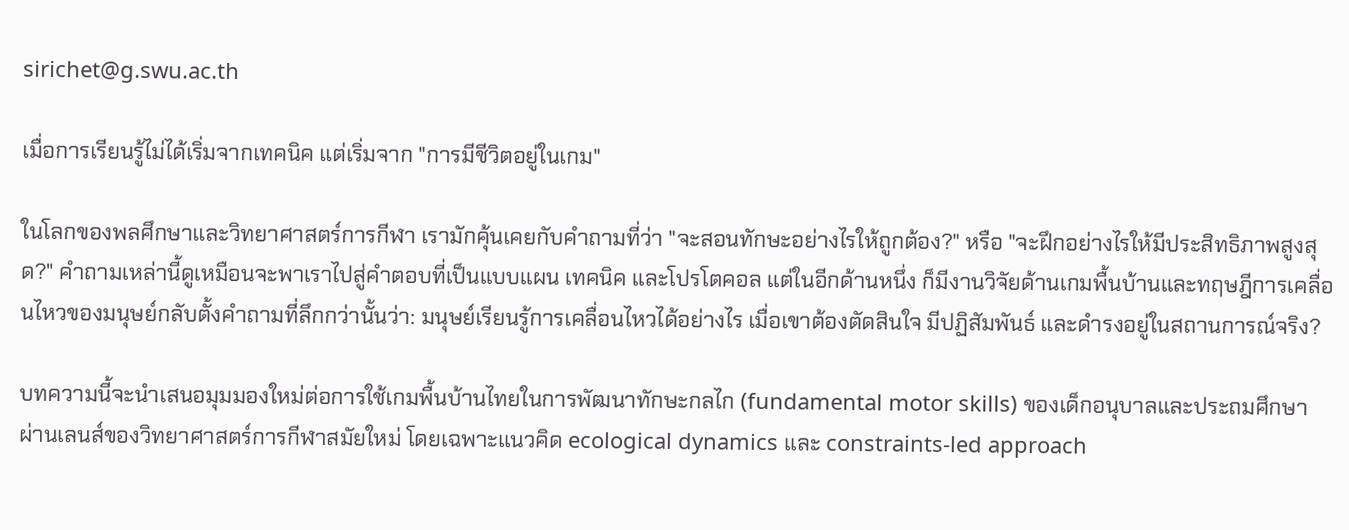sirichet@g.swu.ac.th

เมื่อการเรียนรู้ไม่ได้เริ่มจากเทคนิค แต่เริ่มจาก "การมีชีวิตอยู่ในเกม"

ในโลกของพลศึกษาและวิทยาศาสตร์การกีฬา เรามักคุ้นเคยกับคำถามที่ว่า "จะสอนทักษะอย่างไรให้ถูกต้อง?" หรือ "จะฝึกอย่างไรให้มีประสิทธิภาพสูงสุด?" คำถามเหล่านี้ดูเหมือนจะพาเราไปสู่คำตอบที่เป็นแบบแผน เทคนิค และโปรโตคอล แต่ในอีกด้านหนึ่ง ก็มีงานวิจัยด้านเกมพื้นบ้านและทฤษฎีการเคลื่อนไหวของมนุษย์กลับตั้งคำถามที่ลึกกว่านั้นว่า: มนุษย์เรียนรู้การเคลื่อนไหวได้อย่างไร เมื่อเขาต้องตัดสินใจ มีปฏิสัมพันธ์ และดำรงอยู่ในสถานการณ์จริง?

บทความนี้จะนำเสนอมุมมองใหม่ต่อการใช้เกมพื้นบ้านไทยในการพัฒนาทักษะกลไก (fundamental motor skills) ของเด็กอนุบาลและประถมศึกษา ผ่านเลนส์ของวิทยาศาสตร์การกีฬาสมัยใหม่ โดยเฉพาะแนวคิด ecological dynamics และ constraints-led approach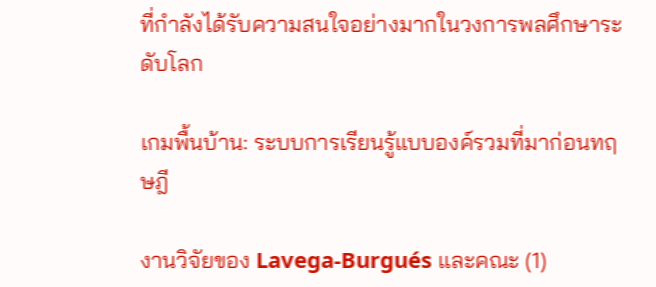ที่กำลังได้รับความสนใจอย่างมากในวงการพลศึกษาระดับโลก

เกมพื้นบ้าน: ระบบการเรียนรู้แบบองค์รวมที่มาก่อนทฤษฎี

งานวิจัยของ Lavega-Burgués และคณะ (1)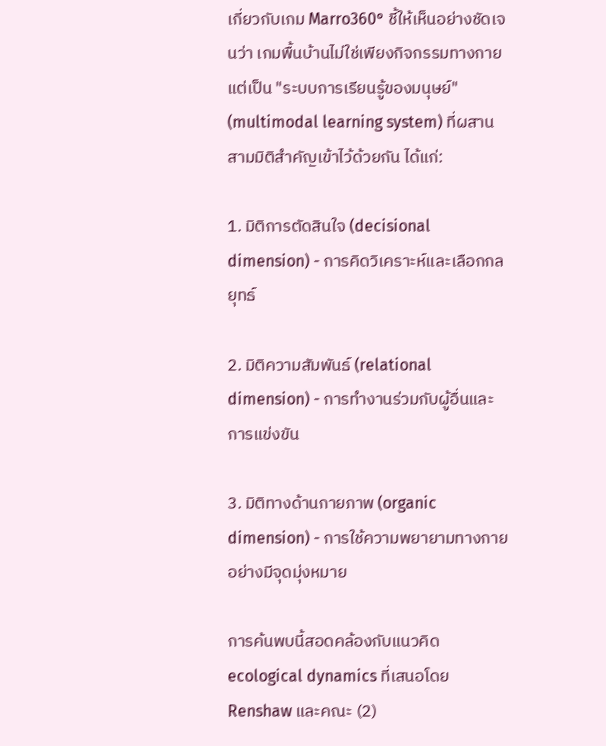เกี่ยวกับเกม Marro360° ชี้ให้เห็นอย่างชัดเจนว่า เกมพื้นบ้านไม่ใช่เพียงกิจกรรมทางกาย แต่เป็น "ระบบการเรียนรู้ของมนุษย์" (multimodal learning system) ที่ผสานสามมิติสำคัญเข้าไว้ด้วยกัน ได้แก่:

1. มิติการตัดสินใจ (decisional dimension) - การคิดวิเคราะห์และเลือกกลยุทธ์

2. มิติความสัมพันธ์ (relational dimension) - การทำงานร่วมกับผู้อื่นและการแข่งขัน

3. มิติทางด้านกายภาพ (organic dimension) - การใช้ความพยายามทางกายอย่างมีจุดมุ่งหมาย

การค้นพบนี้สอดคล้องกับแนวคิด ecological dynamics ที่เสนอโดย Renshaw และคณะ (2)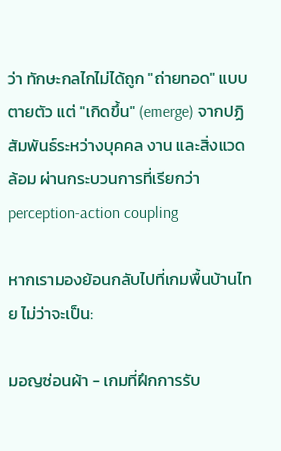ว่า ทักษะกลไกไม่ได้ถูก "ถ่ายทอด" แบบตายตัว แต่ "เกิดขึ้น" (emerge) จากปฏิสัมพันธ์ระหว่างบุคคล งาน และสิ่งแวดล้อม ผ่านกระบวนการที่เรียกว่า perception-action coupling

หากเรามองย้อนกลับไปที่เกมพื้นบ้านไทย ไม่ว่าจะเป็น:

มอญซ่อนผ้า - เกมที่ฝึกการรับ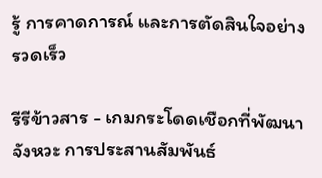รู้ การคาดการณ์ และการตัดสินใจอย่างรวดเร็ว

รีรีข้าวสาร - เกมกระโดดเชือกที่พัฒนาจังหวะ การประสานสัมพันธ์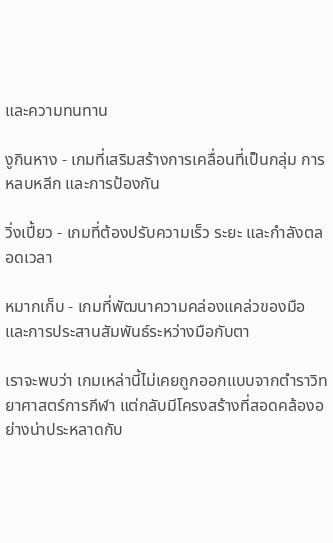และความทนทาน

งูกินหาง - เกมที่เสริมสร้างการเคลื่อนที่เป็นกลุ่ม การหลบหลีก และการป้องกัน

วิ่งเปี้ยว - เกมที่ต้องปรับความเร็ว ระยะ และกำลังตลอดเวลา

หมากเก็บ - เกมที่พัฒนาความคล่องแคล่วของมือและการประสานสัมพันธ์ระหว่างมือกับตา

เราจะพบว่า เกมเหล่านี้ไม่เคยถูกออกแบบจากตำราวิทยาศาสตร์การกีฬา แต่กลับมีโครงสร้างที่สอดคล้องอย่างน่าประหลาดกับ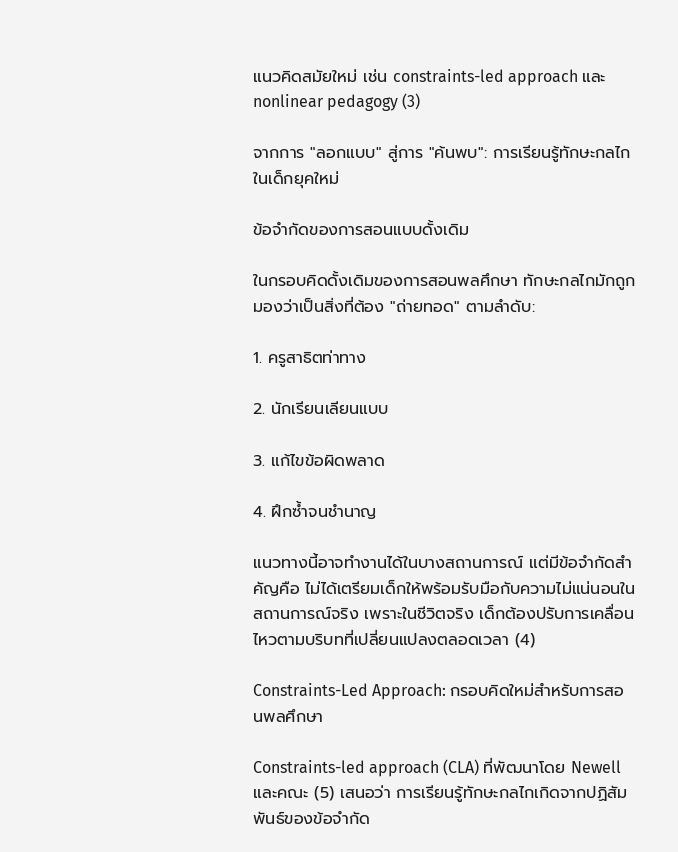แนวคิดสมัยใหม่ เช่น constraints-led approach และ nonlinear pedagogy (3)

จากการ "ลอกแบบ" สู่การ "ค้นพบ": การเรียนรู้ทักษะกลไกในเด็กยุคใหม่

ข้อจำกัดของการสอนแบบดั้งเดิม

ในกรอบคิดดั้งเดิมของการสอนพลศึกษา ทักษะกลไกมักถูกมองว่าเป็นสิ่งที่ต้อง "ถ่ายทอด" ตามลำดับ:

1. ครูสาธิตท่าทาง

2. นักเรียนเลียนแบบ

3. แก้ไขข้อผิดพลาด

4. ฝึกซ้ำจนชำนาญ

แนวทางนี้อาจทำงานได้ในบางสถานการณ์ แต่มีข้อจำกัดสำคัญคือ ไม่ได้เตรียมเด็กให้พร้อมรับมือกับความไม่แน่นอนในสถานการณ์จริง เพราะในชีวิตจริง เด็กต้องปรับการเคลื่อนไหวตามบริบทที่เปลี่ยนแปลงตลอดเวลา (4)

Constraints-Led Approach: กรอบคิดใหม่สำหรับการสอนพลศึกษา

Constraints-led approach (CLA) ที่พัฒนาโดย Newell และคณะ (5) เสนอว่า การเรียนรู้ทักษะกลไกเกิดจากปฏิสัมพันธ์ของข้อจำกัด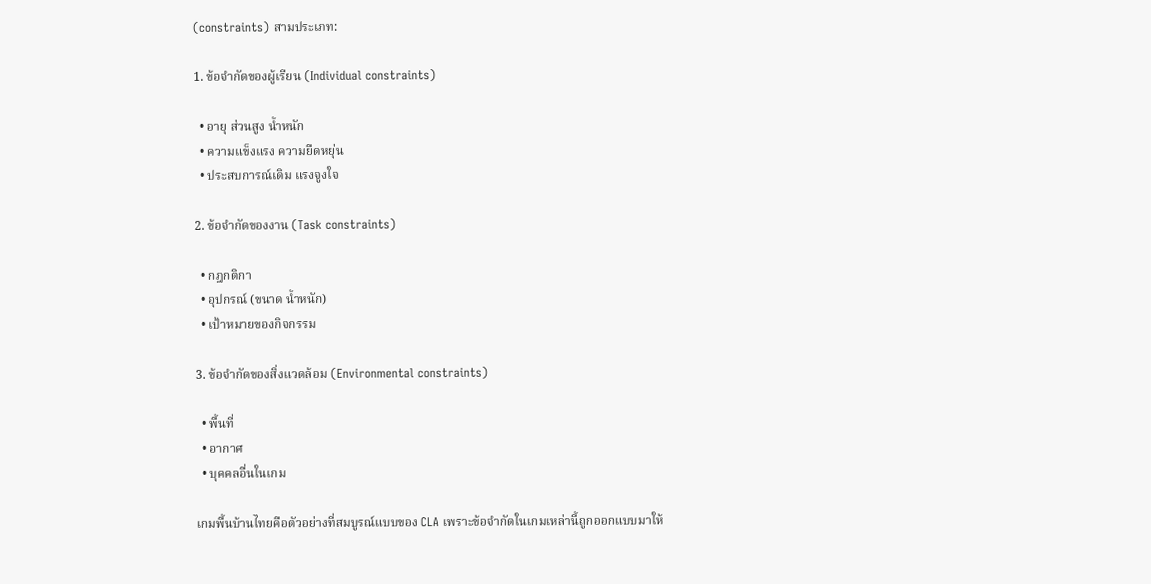(constraints) สามประเภท:

1. ข้อจำกัดของผู้เรียน (Individual constraints)

  • อายุ ส่วนสูง น้ำหนัก
  • ความแข็งแรง ความยืดหยุ่น
  • ประสบการณ์เดิม แรงจูงใจ

2. ข้อจำกัดของงาน (Task constraints)

  • กฎกติกา
  • อุปกรณ์ (ขนาด น้ำหนัก)
  • เป้าหมายของกิจกรรม

3. ข้อจำกัดของสิ่งแวดล้อม (Environmental constraints)

  • พื้นที่
  • อากาศ
  • บุคคลอื่นในเกม

เกมพื้นบ้านไทยคือตัวอย่างที่สมบูรณ์แบบของ CLA เพราะข้อจำกัดในเกมเหล่านี้ถูกออกแบบมาให้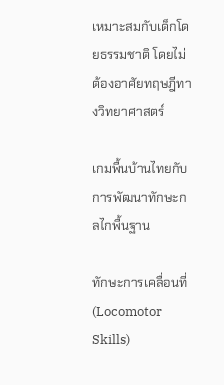เหมาะสมกับเด็กโดยธรรมชาติ โดยไม่ต้องอาศัยทฤษฎีทางวิทยาศาสตร์

เกมพื้นบ้านไทยกับการพัฒนาทักษะกลไกพื้นฐาน

ทักษะการเคลื่อนที่ (Locomotor Skills)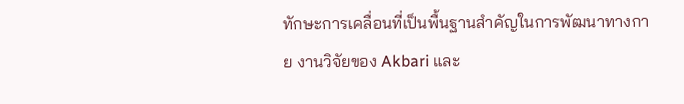ทักษะการเคลื่อนที่เป็นพื้นฐานสำคัญในการพัฒนาทางกาย งานวิจัยของ Akbari และ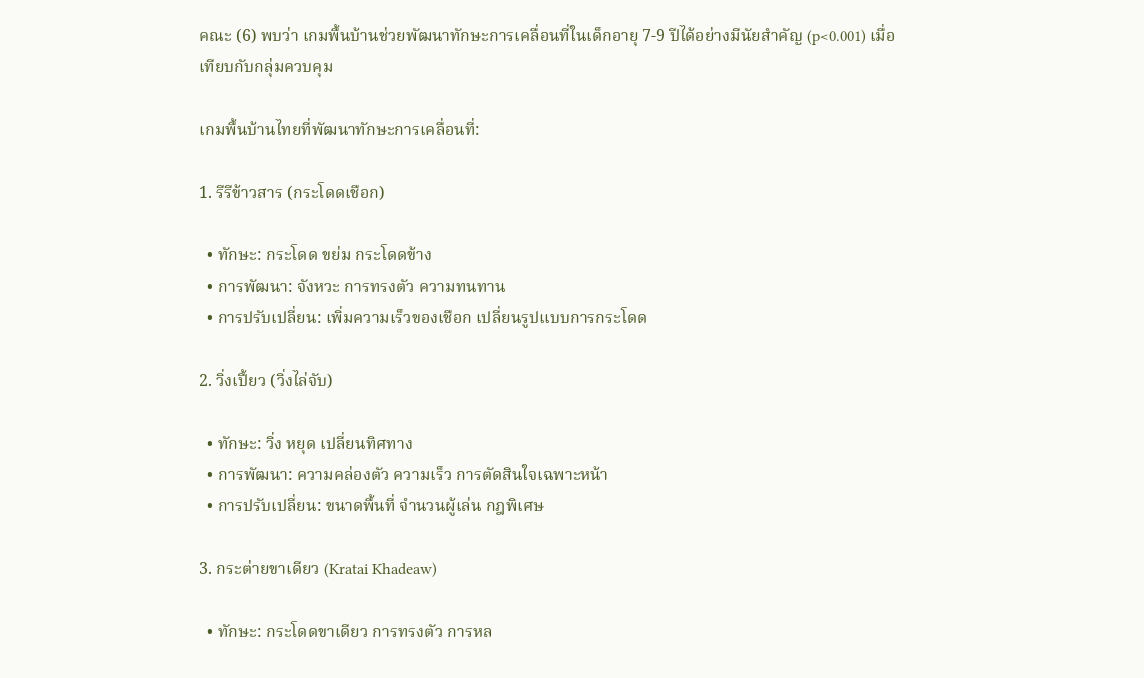คณะ (6) พบว่า เกมพื้นบ้านช่วยพัฒนาทักษะการเคลื่อนที่ในเด็กอายุ 7-9 ปีได้อย่างมีนัยสำคัญ (p<0.001) เมื่อเทียบกับกลุ่มควบคุม

เกมพื้นบ้านไทยที่พัฒนาทักษะการเคลื่อนที่:

1. รีรีข้าวสาร (กระโดดเชือก)

  • ทักษะ: กระโดด ขย่ม กระโดดข้าง
  • การพัฒนา: จังหวะ การทรงตัว ความทนทาน
  • การปรับเปลี่ยน: เพิ่มความเร็วของเชือก เปลี่ยนรูปแบบการกระโดด

2. วิ่งเปี้ยว (วิ่งไล่จับ)

  • ทักษะ: วิ่ง หยุด เปลี่ยนทิศทาง
  • การพัฒนา: ความคล่องตัว ความเร็ว การตัดสินใจเฉพาะหน้า
  • การปรับเปลี่ยน: ขนาดพื้นที่ จำนวนผู้เล่น กฎพิเศษ

3. กระต่ายขาเดียว (Kratai Khadeaw)

  • ทักษะ: กระโดดขาเดียว การทรงตัว การหล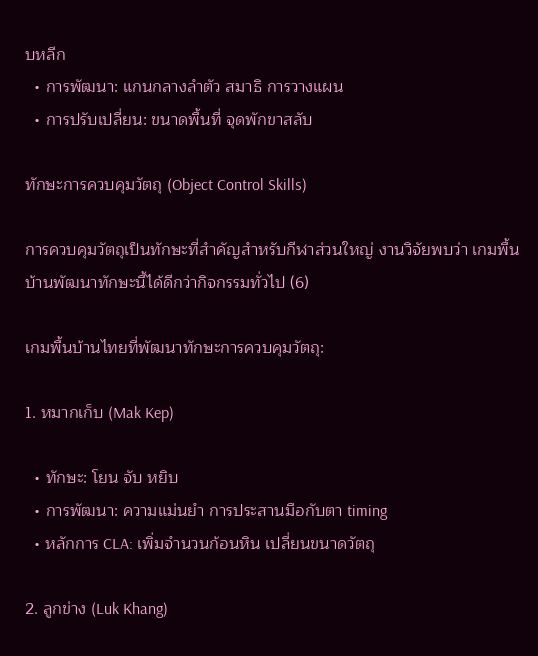บหลีก
  • การพัฒนา: แกนกลางลำตัว สมาธิ การวางแผน
  • การปรับเปลี่ยน: ขนาดพื้นที่ จุดพักขาสลับ

ทักษะการควบคุมวัตถุ (Object Control Skills)

การควบคุมวัตถุเป็นทักษะที่สำคัญสำหรับกีฬาส่วนใหญ่ งานวิจัยพบว่า เกมพื้นบ้านพัฒนาทักษะนี้ได้ดีกว่ากิจกรรมทั่วไป (6)

เกมพื้นบ้านไทยที่พัฒนาทักษะการควบคุมวัตถุ:

1. หมากเก็บ (Mak Kep)

  • ทักษะ: โยน จับ หยิบ
  • การพัฒนา: ความแม่นยำ การประสานมือกับตา timing
  • หลักการ CLA: เพิ่มจำนวนก้อนหิน เปลี่ยนขนาดวัตถุ

2. ลูกข่าง (Luk Khang)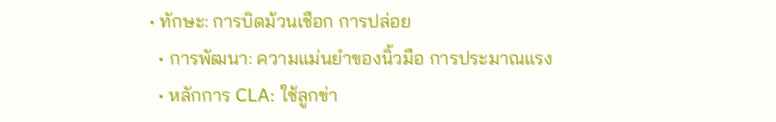• ทักษะ: การบิดม้วนเชือก การปล่อย
  • การพัฒนา: ความแม่นยำของนิ้วมือ การประมาณแรง
  • หลักการ CLA: ใช้ลูกข่า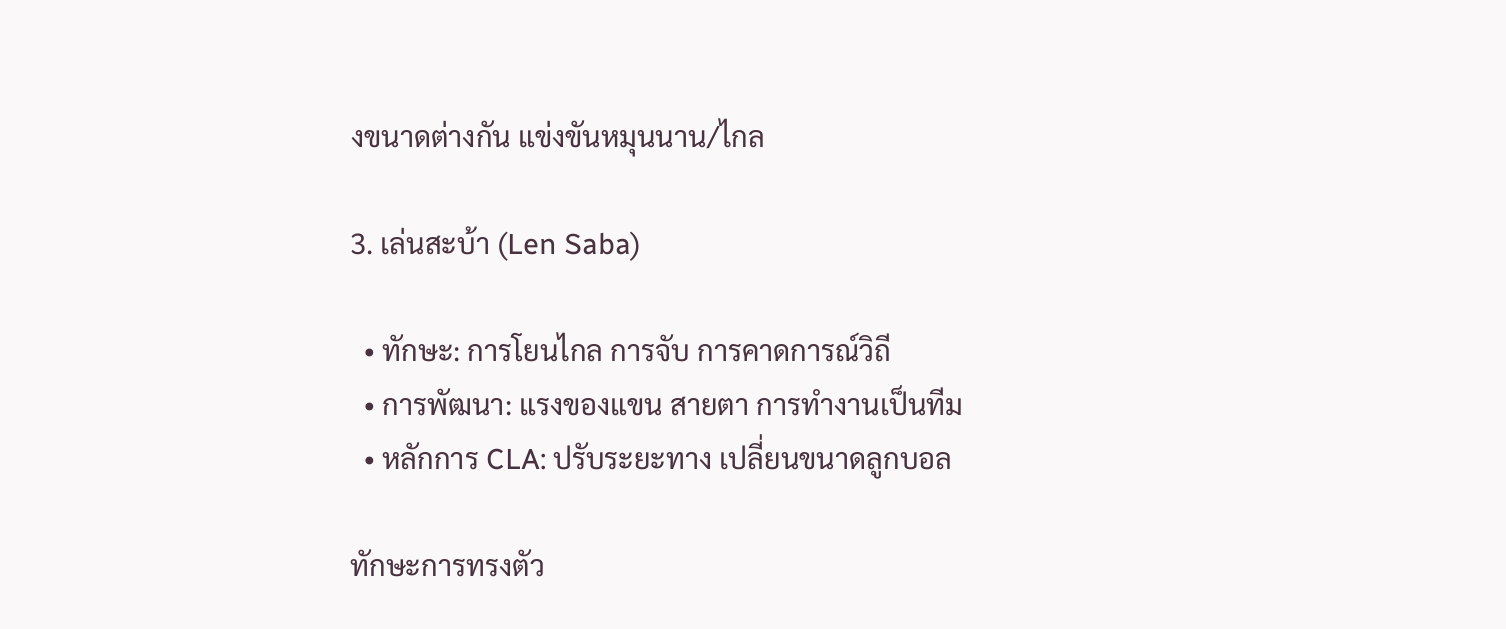งขนาดต่างกัน แข่งขันหมุนนาน/ไกล

3. เล่นสะบ้า (Len Saba)

  • ทักษะ: การโยนไกล การจับ การคาดการณ์วิถี
  • การพัฒนา: แรงของแขน สายตา การทำงานเป็นทีม
  • หลักการ CLA: ปรับระยะทาง เปลี่ยนขนาดลูกบอล

ทักษะการทรงตัว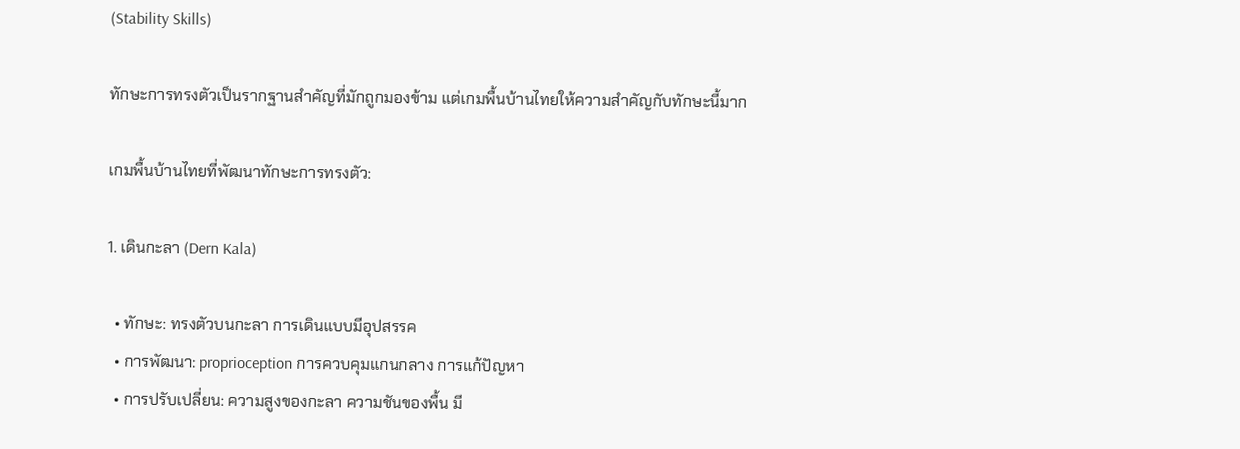(Stability Skills)

ทักษะการทรงตัวเป็นรากฐานสำคัญที่มักถูกมองข้าม แต่เกมพื้นบ้านไทยให้ความสำคัญกับทักษะนี้มาก

เกมพื้นบ้านไทยที่พัฒนาทักษะการทรงตัว:

1. เดินกะลา (Dern Kala)

  • ทักษะ: ทรงตัวบนกะลา การเดินแบบมีอุปสรรค
  • การพัฒนา: proprioception การควบคุมแกนกลาง การแก้ปัญหา
  • การปรับเปลี่ยน: ความสูงของกะลา ความชันของพื้น มี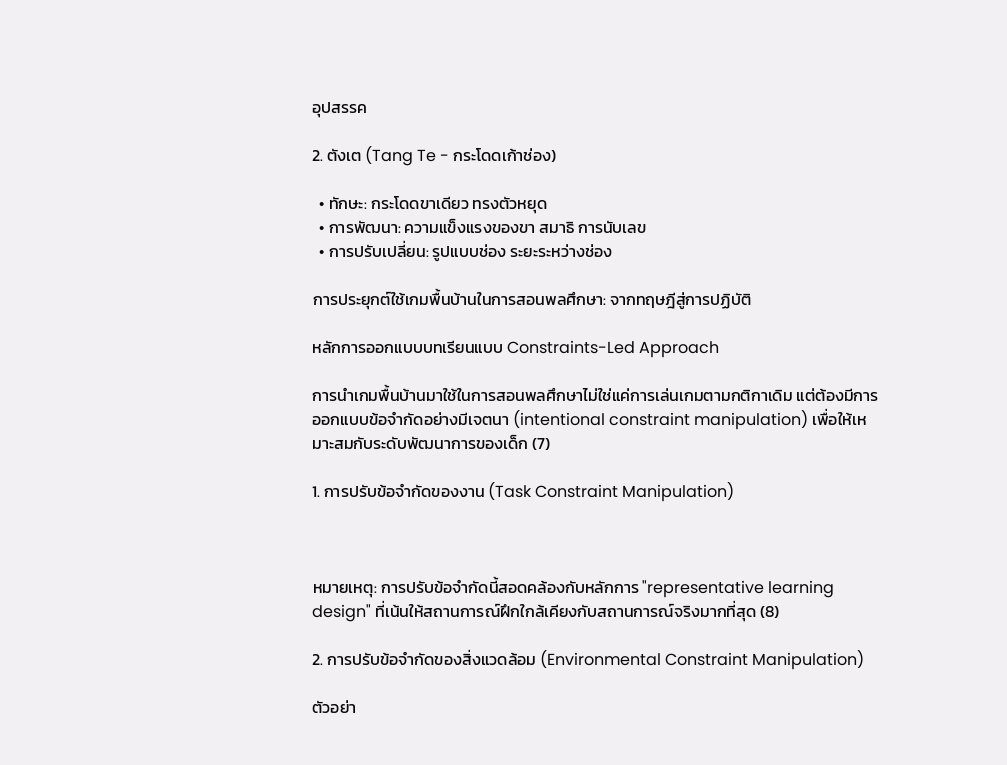อุปสรรค

2. ตังเต (Tang Te - กระโดดเก้าช่อง)

  • ทักษะ: กระโดดขาเดียว ทรงตัวหยุด
  • การพัฒนา: ความแข็งแรงของขา สมาธิ การนับเลข
  • การปรับเปลี่ยน: รูปแบบช่อง ระยะระหว่างช่อง

การประยุกต์ใช้เกมพื้นบ้านในการสอนพลศึกษา: จากทฤษฎีสู่การปฏิบัติ

หลักการออกแบบบทเรียนแบบ Constraints-Led Approach

การนำเกมพื้นบ้านมาใช้ในการสอนพลศึกษาไม่ใช่แค่การเล่นเกมตามกติกาเดิม แต่ต้องมีการ ออกแบบข้อจำกัดอย่างมีเจตนา (intentional constraint manipulation) เพื่อให้เหมาะสมกับระดับพัฒนาการของเด็ก (7)

1. การปรับข้อจำกัดของงาน (Task Constraint Manipulation)



หมายเหตุ: การปรับข้อจำกัดนี้สอดคล้องกับหลักการ "representative learning design" ที่เน้นให้สถานการณ์ฝึกใกล้เคียงกับสถานการณ์จริงมากที่สุด (8)

2. การปรับข้อจำกัดของสิ่งแวดล้อม (Environmental Constraint Manipulation)

ตัวอย่า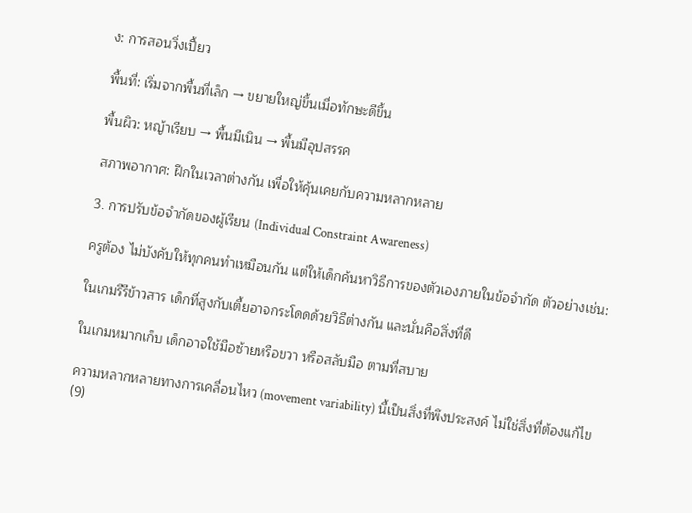ง: การสอนวิ่งเปี้ยว

พื้นที่: เริ่มจากพื้นที่เล็ก → ขยายใหญ่ขึ้นเมื่อทักษะดีขึ้น

พื้นผิว: หญ้าเรียบ → พื้นมีเนิน → พื้นมีอุปสรรค

สภาพอากาศ: ฝึกในเวลาต่างกัน เพื่อให้คุ้นเคยกับความหลากหลาย

3. การปรับข้อจำกัดของผู้เรียน (Individual Constraint Awareness)

ครูต้อง ไม่บังคับให้ทุกคนทำเหมือนกัน แต่ให้เด็กค้นหาวิธีการของตัวเองภายในข้อจำกัด ตัวอย่างเช่น:

ในเกมรีรีข้าวสาร เด็กที่สูงกับเตี้ยอาจกระโดดด้วยวิธีต่างกัน และนั่นคือสิ่งที่ดี

ในเกมหมากเก็บ เด็กอาจใช้มือซ้ายหรือขวา หรือสลับมือ ตามที่สบาย

ความหลากหลายทางการเคลื่อนไหว (movement variability) นี้เป็นสิ่งที่พึงประสงค์ ไม่ใช่สิ่งที่ต้องแก้ไข (9)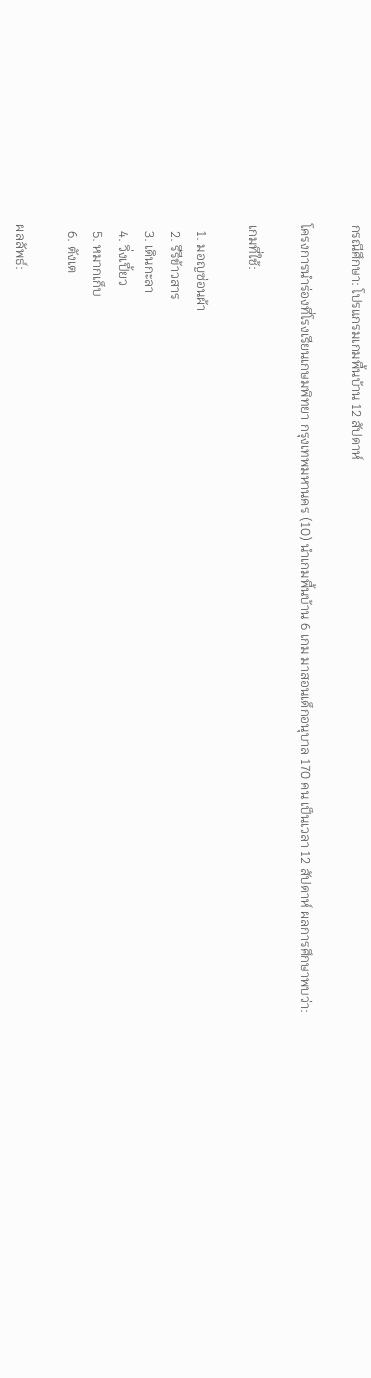กรณีศึกษา: โปรแกรมเกมพื้นบ้าน 12 สัปดาห์

โครงการนำร่องที่โรงเรียนเกษมพิทยา กรุงเทพมหานคร (10) นำเกมพื้นบ้าน 6 เกม มาสอนเด็กอนุบาล 170 คน เป็นเวลา 12 สัปดาห์ ผลการศึกษาพบว่า:

เกมที่ใช้:

  1. มอญซ่อนผ้า
  2. รีรีข้าวสาร
  3. เดินกะลา
  4. วิ่งเปี้ยว
  5. หมากเก็บ
  6. ตังเต

ผลลัพธ์: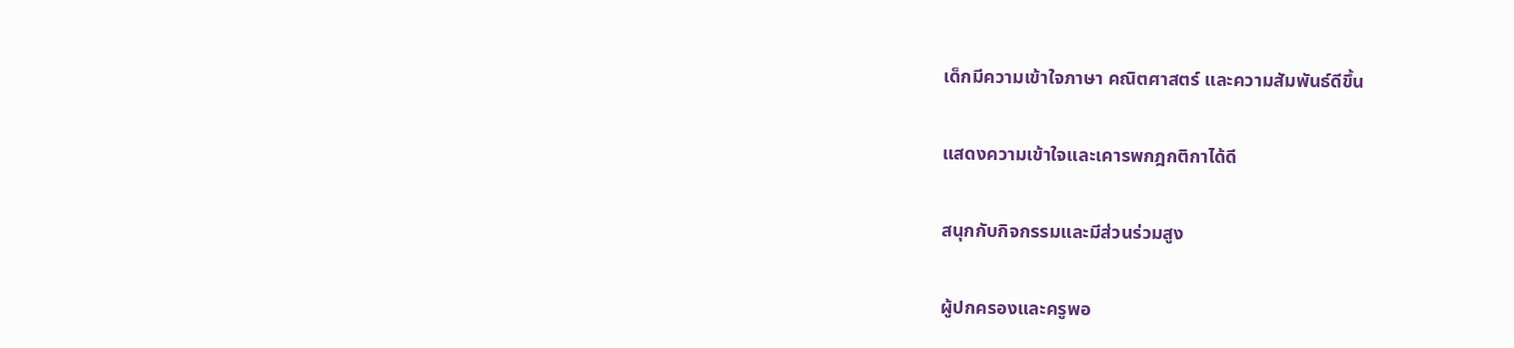เด็กมีความเข้าใจภาษา คณิตศาสตร์ และความสัมพันธ์ดีขึ้น

แสดงความเข้าใจและเคารพกฎกติกาได้ดี

สนุกกับกิจกรรมและมีส่วนร่วมสูง

ผู้ปกครองและครูพอ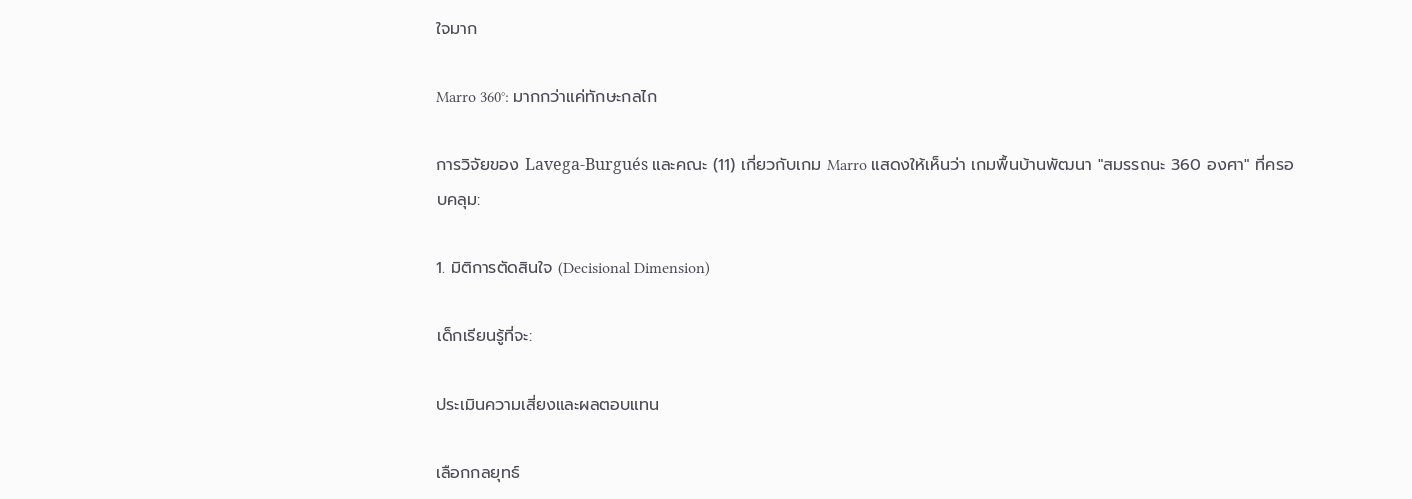ใจมาก

Marro 360°: มากกว่าแค่ทักษะกลไก

การวิจัยของ Lavega-Burgués และคณะ (11) เกี่ยวกับเกม Marro แสดงให้เห็นว่า เกมพื้นบ้านพัฒนา "สมรรถนะ 360 องศา" ที่ครอบคลุม:

1. มิติการตัดสินใจ (Decisional Dimension)

เด็กเรียนรู้ที่จะ:

ประเมินความเสี่ยงและผลตอบแทน

เลือกกลยุทธ์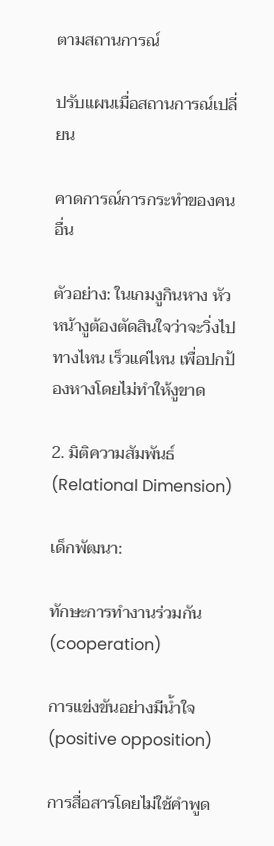ตามสถานการณ์

ปรับแผนเมื่อสถานการณ์เปลี่ยน

คาดการณ์การกระทำของคนอื่น

ตัวอย่าง: ในเกมงูกินหาง หัวหน้างูต้องตัดสินใจว่าจะวิ่งไปทางไหน เร็วแค่ไหน เพื่อปกป้องหางโดยไม่ทำให้งูขาด

2. มิติความสัมพันธ์ (Relational Dimension)

เด็กพัฒนา:

ทักษะการทำงานร่วมกัน (cooperation)

การแข่งขันอย่างมีน้ำใจ (positive opposition)

การสื่อสารโดยไม่ใช้คำพูด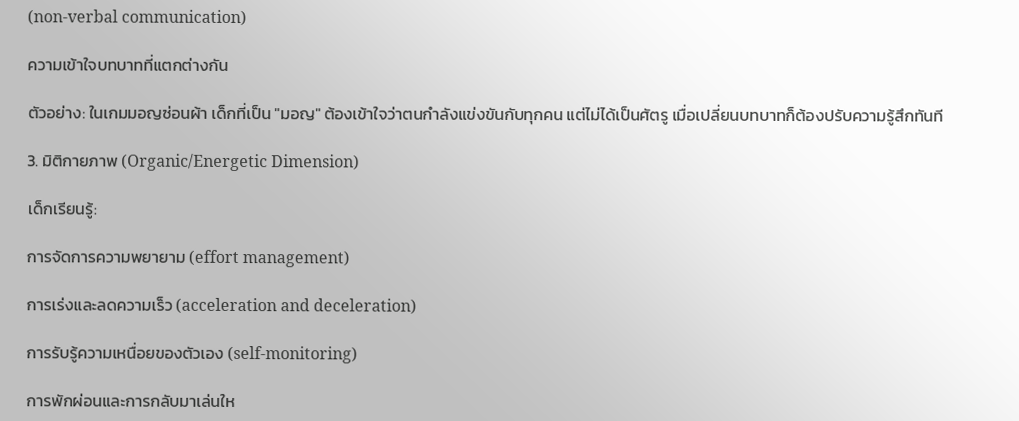(non-verbal communication)

ความเข้าใจบทบาทที่แตกต่างกัน

ตัวอย่าง: ในเกมมอญซ่อนผ้า เด็กที่เป็น "มอญ" ต้องเข้าใจว่าตนกำลังแข่งขันกับทุกคน แต่ไม่ได้เป็นศัตรู เมื่อเปลี่ยนบทบาทก็ต้องปรับความรู้สึกทันที

3. มิติกายภาพ (Organic/Energetic Dimension)

เด็กเรียนรู้:

การจัดการความพยายาม (effort management)

การเร่งและลดความเร็ว (acceleration and deceleration)

การรับรู้ความเหนื่อยของตัวเอง (self-monitoring)

การพักผ่อนและการกลับมาเล่นให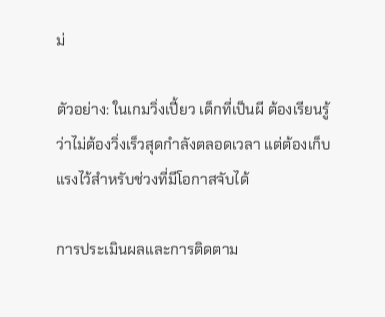ม่

ตัวอย่าง: ในเกมวิ่งเปี้ยว เด็กที่เป็นผี ต้องเรียนรู้ว่าไม่ต้องวิ่งเร็วสุดกำลังตลอดเวลา แต่ต้องเก็บแรงไว้สำหรับช่วงที่มีโอกาสจับได้

การประเมินผลและการติดตาม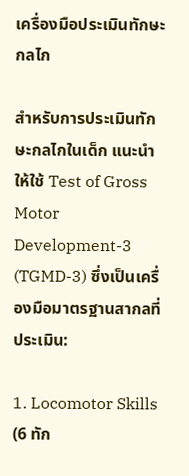เครื่องมือประเมินทักษะกลไก

สำหรับการประเมินทักษะกลไกในเด็ก แนะนำให้ใช้ Test of Gross Motor Development-3 (TGMD-3) ซึ่งเป็นเครื่องมือมาตรฐานสากลที่ประเมิน:

1. Locomotor Skills (6 ทัก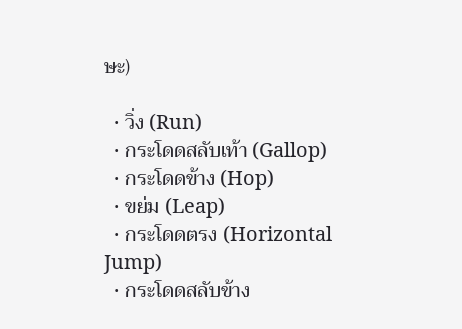ษะ)

  • วิ่ง (Run)
  • กระโดดสลับเท้า (Gallop)
  • กระโดดข้าง (Hop)
  • ขย่ม (Leap)
  • กระโดดตรง (Horizontal Jump)
  • กระโดดสลับข้าง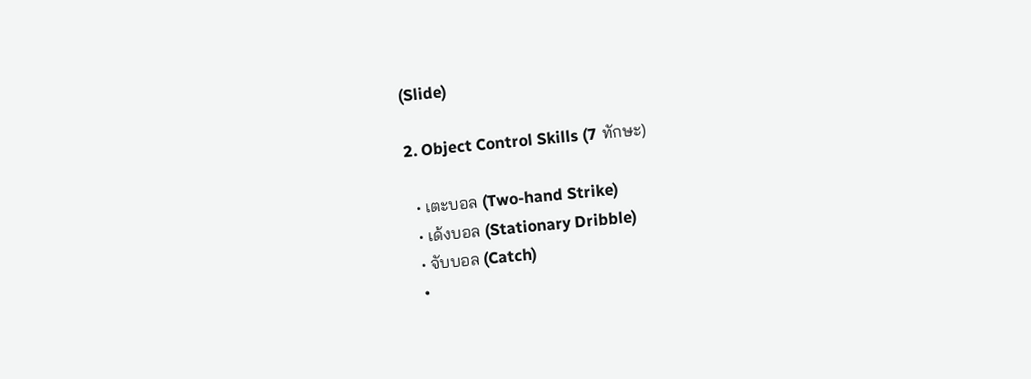(Slide)

2. Object Control Skills (7 ทักษะ)

  • เตะบอล (Two-hand Strike)
  • เด้งบอล (Stationary Dribble)
  • จับบอล (Catch)
  •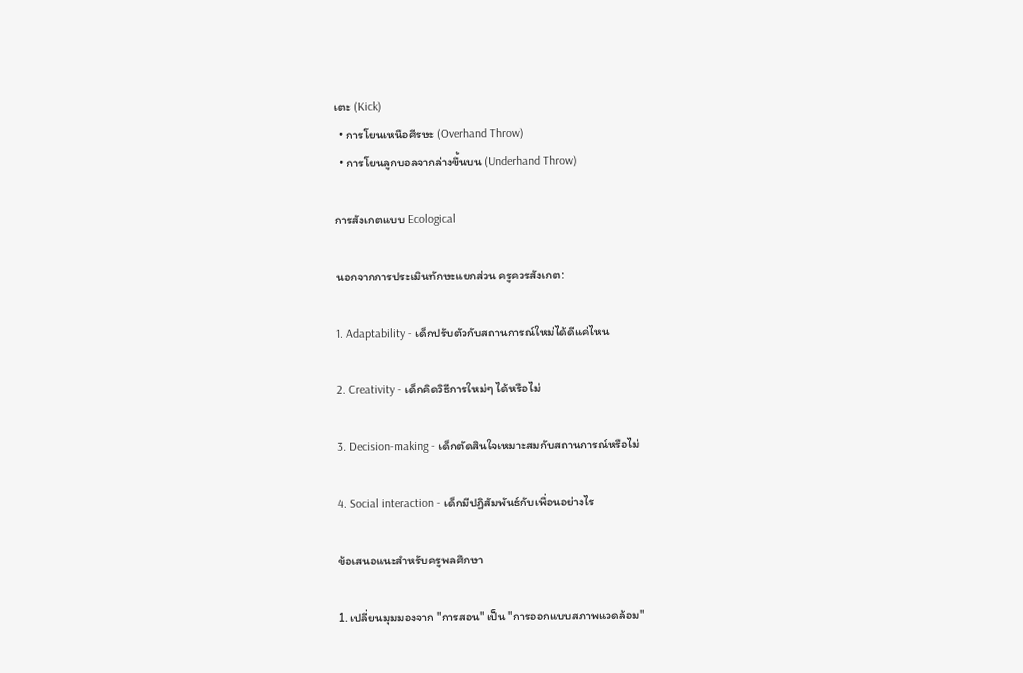เตะ (Kick)
  • การโยนเหนือศีรษะ (Overhand Throw)
  • การโยนลูกบอลจากล่างขึ้นบน (Underhand Throw)

การสังเกตแบบ Ecological

นอกจากการประเมินทักษะแยกส่วน ครูควรสังเกต:

1. Adaptability - เด็กปรับตัวกับสถานการณ์ใหม่ได้ดีแค่ไหน

2. Creativity - เด็กคิดวิธีการใหม่ๆ ได้หรือไม่

3. Decision-making - เด็กตัดสินใจเหมาะสมกับสถานการณ์หรือไม่

4. Social interaction - เด็กมีปฏิสัมพันธ์กับเพื่อนอย่างไร

ข้อเสนอแนะสำหรับครูพลศึกษา

1. เปลี่ยนมุมมองจาก "การสอน" เป็น "การออกแบบสภาพแวดล้อม"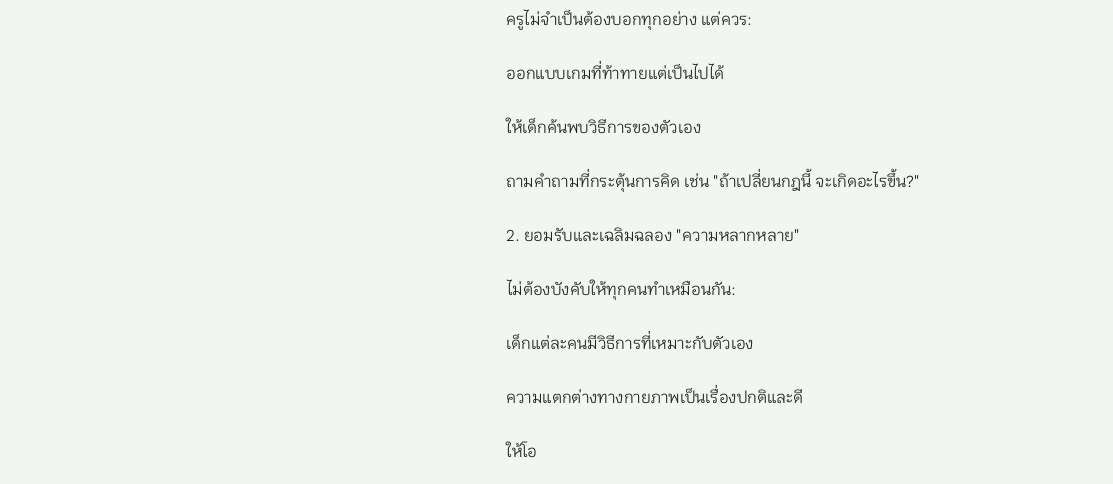ครูไม่จำเป็นต้องบอกทุกอย่าง แต่ควร:

ออกแบบเกมที่ท้าทายแต่เป็นไปได้

ให้เด็กค้นพบวิธีการของตัวเอง

ถามคำถามที่กระตุ้นการคิด เช่น "ถ้าเปลี่ยนกฎนี้ จะเกิดอะไรขึ้น?"

2. ยอมรับและเฉลิมฉลอง "ความหลากหลาย"

ไม่ต้องบังคับให้ทุกคนทำเหมือนกัน:

เด็กแต่ละคนมีวิธีการที่เหมาะกับตัวเอง

ความแตกต่างทางกายภาพเป็นเรื่องปกติและดี

ให้โอ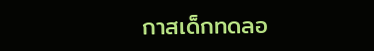กาสเด็กทดลอ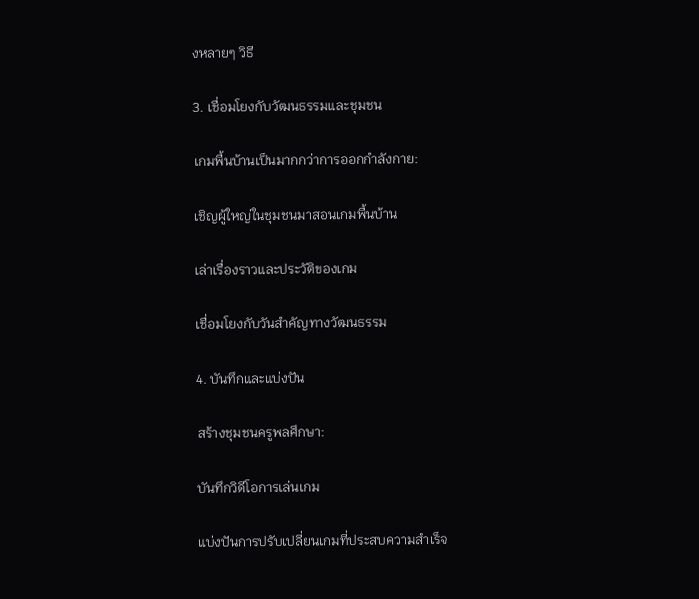งหลายๆ วิธี

3. เชื่อมโยงกับวัฒนธรรมและชุมชน

เกมพื้นบ้านเป็นมากกว่าการออกกำลังกาย:

เชิญผู้ใหญ่ในชุมชนมาสอนเกมพื้นบ้าน

เล่าเรื่องราวและประวัติของเกม

เชื่อมโยงกับวันสำคัญทางวัฒนธรรม

4. บันทึกและแบ่งปัน

สร้างชุมชนครูพลศึกษา:

บันทึกวิดีโอการเล่นเกม

แบ่งปันการปรับเปลี่ยนเกมที่ประสบความสำเร็จ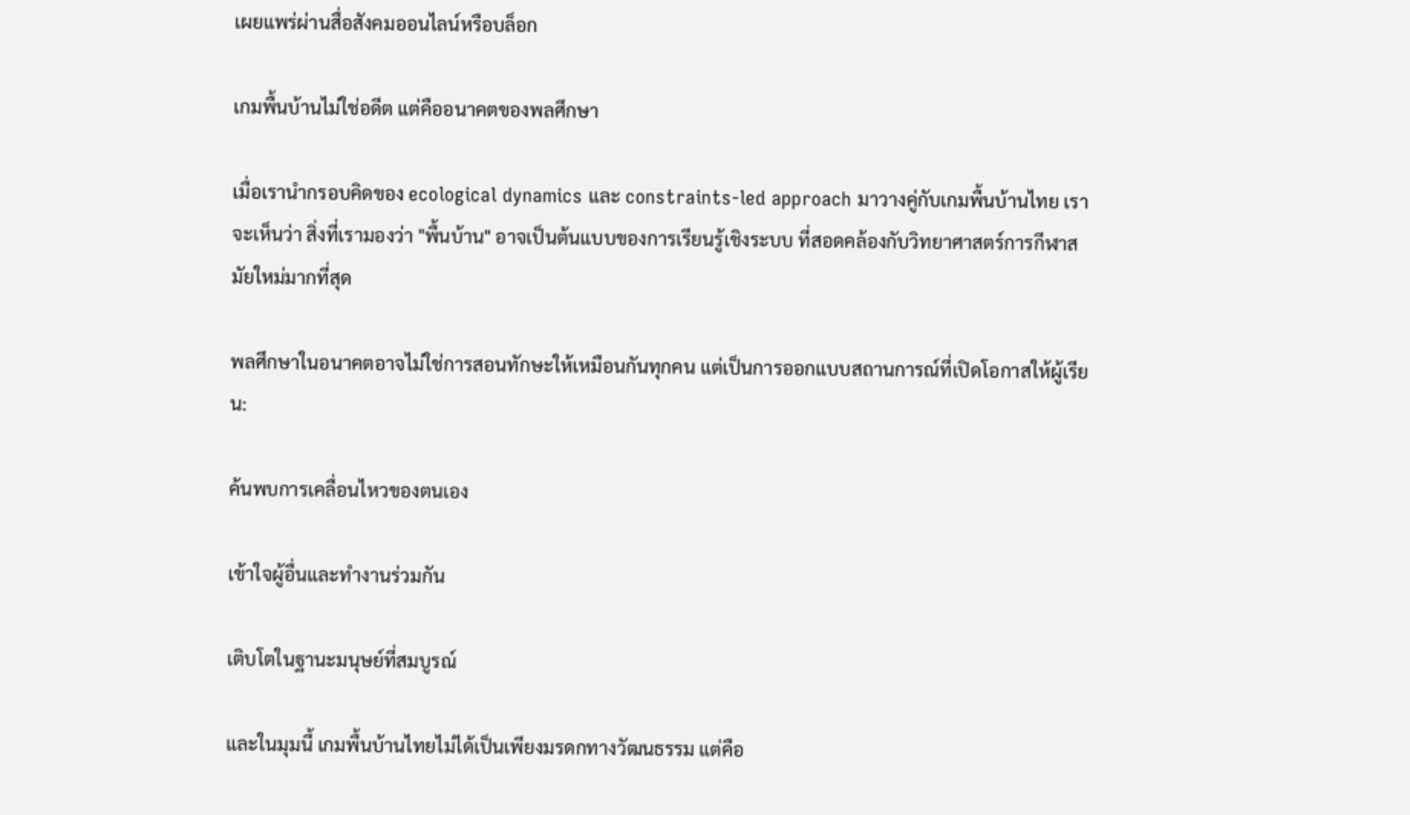เผยแพร่ผ่านสื่อสังคมออนไลน์หรือบล็อก

เกมพื้นบ้านไม่ใช่อดีต แต่คืออนาคตของพลศึกษา

เมื่อเรานำกรอบคิดของ ecological dynamics และ constraints-led approach มาวางคู่กับเกมพื้นบ้านไทย เราจะเห็นว่า สิ่งที่เรามองว่า "พื้นบ้าน" อาจเป็นต้นแบบของการเรียนรู้เชิงระบบ ที่สอดคล้องกับวิทยาศาสตร์การกีฬาสมัยใหม่มากที่สุด

พลศึกษาในอนาคตอาจไม่ใช่การสอนทักษะให้เหมือนกันทุกคน แต่เป็นการออกแบบสถานการณ์ที่เปิดโอกาสให้ผู้เรียน:

ค้นพบการเคลื่อนไหวของตนเอง

เข้าใจผู้อื่นและทำงานร่วมกัน

เติบโตในฐานะมนุษย์ที่สมบูรณ์

และในมุมนี้ เกมพื้นบ้านไทยไม่ได้เป็นเพียงมรดกทางวัฒนธรรม แต่คือ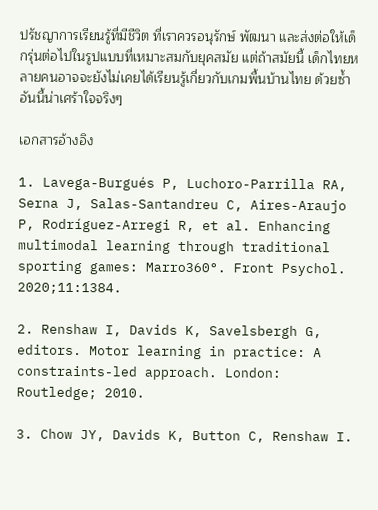ปรัชญาการเรียนรู้ที่มีชีวิต ที่เราควรอนุรักษ์ พัฒนา และส่งต่อให้เด็กรุ่นต่อไปในรูปแบบที่เหมาะสมกับยุคสมัย แต่ถ้าสมัยนี้ เด็กไทยหลายคนอาจจะยังไม่เคยได้เรียนรู้เกี่ยวกับเกมพื้นบ้านไทย ด้วยซ้ำ อันนี้น่าเศร้าใจจริงๆ

เอกสารอ้างอิง

1. Lavega-Burgués P, Luchoro-Parrilla RA, Serna J, Salas-Santandreu C, Aires-Araujo P, Rodríguez-Arregi R, et al. Enhancing multimodal learning through traditional sporting games: Marro360°. Front Psychol. 2020;11:1384.

2. Renshaw I, Davids K, Savelsbergh G, editors. Motor learning in practice: A constraints-led approach. London: Routledge; 2010.

3. Chow JY, Davids K, Button C, Renshaw I.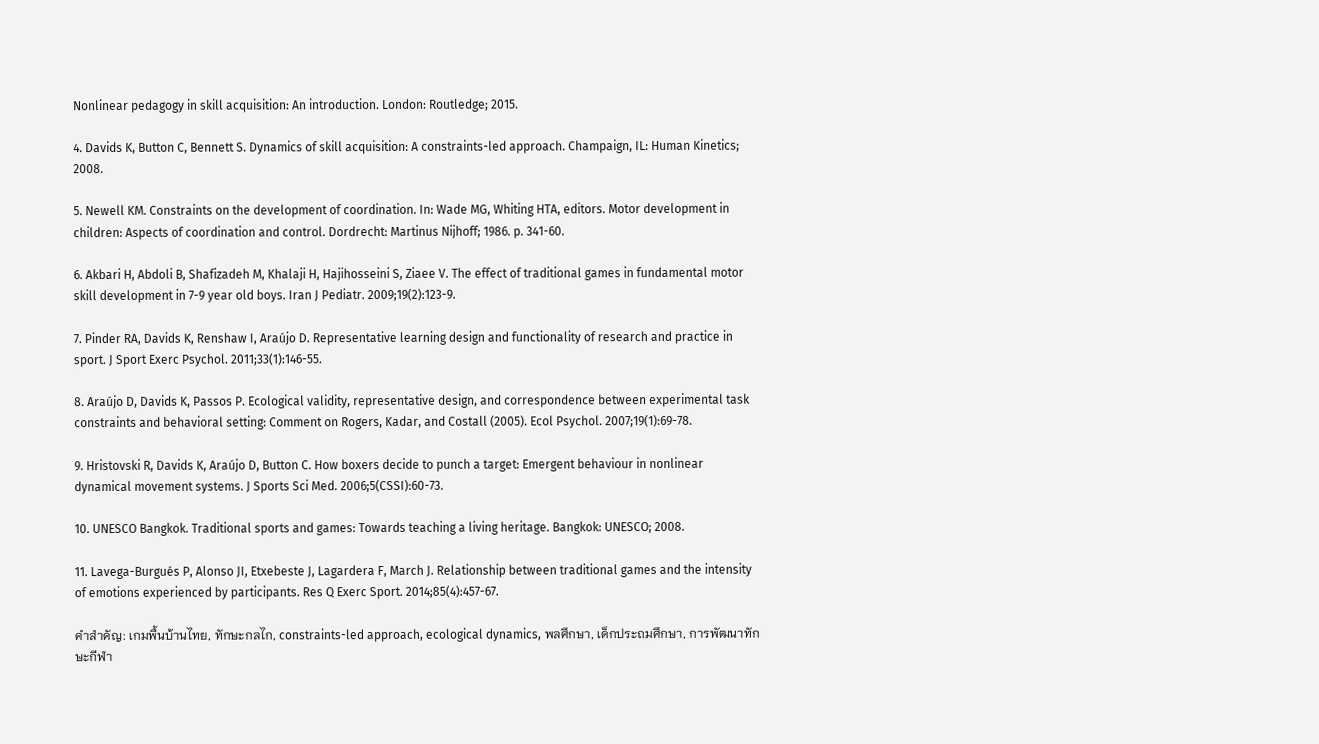Nonlinear pedagogy in skill acquisition: An introduction. London: Routledge; 2015.

4. Davids K, Button C, Bennett S. Dynamics of skill acquisition: A constraints-led approach. Champaign, IL: Human Kinetics; 2008.

5. Newell KM. Constraints on the development of coordination. In: Wade MG, Whiting HTA, editors. Motor development in children: Aspects of coordination and control. Dordrecht: Martinus Nijhoff; 1986. p. 341-60.

6. Akbari H, Abdoli B, Shafizadeh M, Khalaji H, Hajihosseini S, Ziaee V. The effect of traditional games in fundamental motor skill development in 7-9 year old boys. Iran J Pediatr. 2009;19(2):123-9.

7. Pinder RA, Davids K, Renshaw I, Araújo D. Representative learning design and functionality of research and practice in sport. J Sport Exerc Psychol. 2011;33(1):146-55.

8. Araújo D, Davids K, Passos P. Ecological validity, representative design, and correspondence between experimental task constraints and behavioral setting: Comment on Rogers, Kadar, and Costall (2005). Ecol Psychol. 2007;19(1):69-78.

9. Hristovski R, Davids K, Araújo D, Button C. How boxers decide to punch a target: Emergent behaviour in nonlinear dynamical movement systems. J Sports Sci Med. 2006;5(CSSI):60-73.

10. UNESCO Bangkok. Traditional sports and games: Towards teaching a living heritage. Bangkok: UNESCO; 2008.

11. Lavega-Burgués P, Alonso JI, Etxebeste J, Lagardera F, March J. Relationship between traditional games and the intensity of emotions experienced by participants. Res Q Exerc Sport. 2014;85(4):457-67.

คำสำคัญ: เกมพื้นบ้านไทย, ทักษะกลไก, constraints-led approach, ecological dynamics, พลศึกษา, เด็กประถมศึกษา, การพัฒนาทักษะกีฬา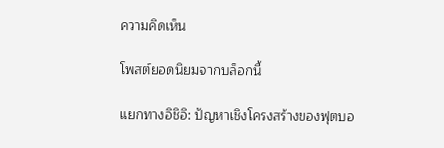ความคิดเห็น

โพสต์ยอดนิยมจากบล็อกนี้

แยกทางอิชิอิ: ปัญหาเชิงโครงสร้างของฟุตบอ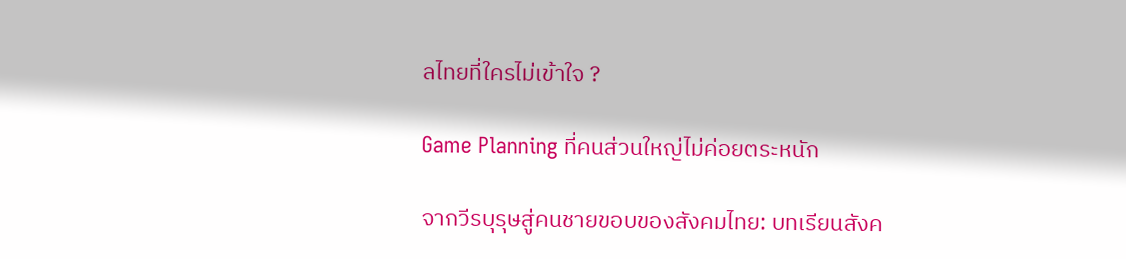ลไทยที่ใครไม่เข้าใจ ?

Game Planning ที่คนส่วนใหญ่ไม่ค่อยตระหนัก

จากวีรบุรุษสู่คนชายขอบของสังคมไทย: บทเรียนสังค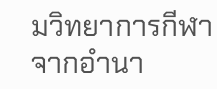มวิทยาการกีฬาจากอำนา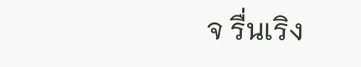จ รื่นเริง